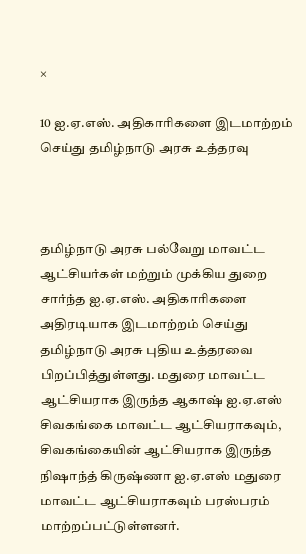×

10 ஐ.ஏ.எஸ். அதிகாரிகளை இடமாற்றம் செய்து தமிழ்நாடு அரசு உத்தரவு



தமிழ்நாடு அரசு பல்வேறு மாவட்ட ஆட்சியர்கள் மற்றும் முக்கிய துறை சார்ந்த ஐ.ஏ.எஸ். அதிகாரிகளை அதிரடியாக இடமாற்றம் செய்து தமிழ்நாடு அரசு புதிய உத்தரவை பிறப்பித்துள்ளது. மதுரை மாவட்ட ஆட்சியராக இருந்த ஆகாஷ் ஐ.ஏ.எஸ் சிவகங்கை மாவட்ட ஆட்சியராகவும், சிவகங்கையின் ஆட்சியராக இருந்த நிஷாந்த் கிருஷ்ணா ஐ.ஏ.எஸ் மதுரை மாவட்ட ஆட்சியராகவும் பரஸ்பரம் மாற்றப்பட்டுள்ளனர்.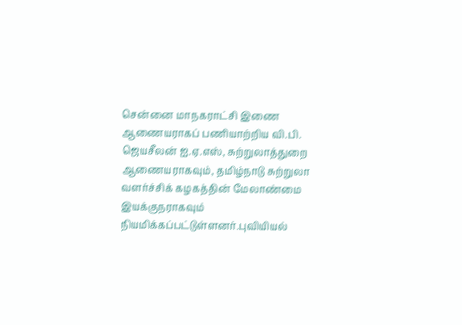சென்னை மாநகராட்சி இணை ஆணையராகப் பணியாற்றிய வி.பி. ஜெயசீலன் ஐ.ஏ.எஸ், சுற்றுலாத்துறை ஆணையராகவும், தமிழ்நாடு சுற்றுலா வளர்ச்சிக் கழகத்தின் மேலாண்மை இயக்குநராகவும் நியமிக்கப்பட்டுள்ளனர்.புவியியல்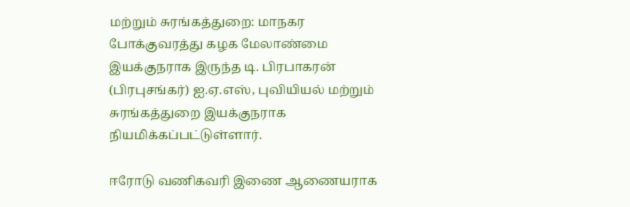மற்றும் சுரங்கத்துறை: மாநகர போக்குவரத்து கழக மேலாண்மை இயக்குநராக இருந்த டி. பிரபாகரன் (பிரபுசங்கர்) ஐ.ஏ.எஸ், புவியியல் மற்றும் சுரங்கத்துறை இயக்குநராக நியமிக்கப்பட்டுள்ளார்.

ஈரோடு வணிகவரி இணை ஆணையராக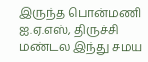இருந்த பொன்மணி ஐ.ஏ.எஸ், திருச்சி மண்டல இந்து சமய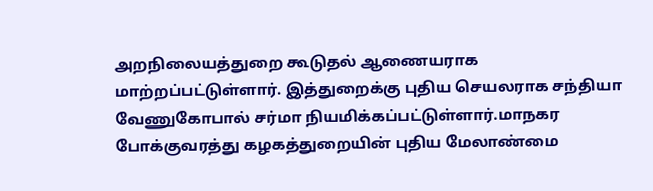அறநிலையத்துறை கூடுதல் ஆணையராக மாற்றப்பட்டுள்ளார். இத்துறைக்கு புதிய செயலராக சந்தியா வேணுகோபால் சர்மா நியமிக்கப்பட்டுள்ளார்.மாநகர போக்குவரத்து கழகத்துறையின் புதிய மேலாண்மை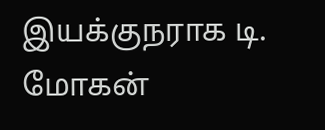இயக்குநராக டி. மோகன்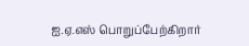ஐ.ஏ.எஸ் பொறுப்பேற்கிறார்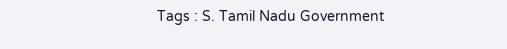Tags : S. Tamil Nadu Government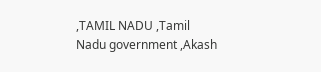,TAMIL NADU ,Tamil Nadu government ,Akash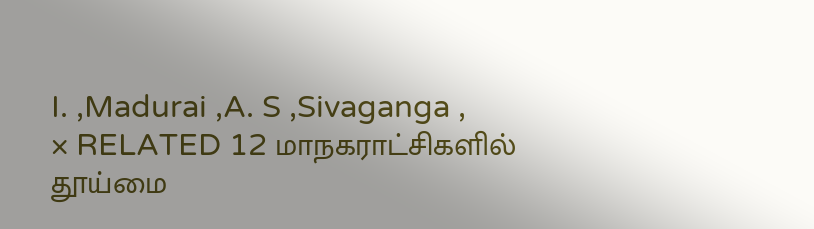I. ,Madurai ,A. S ,Sivaganga ,
× RELATED 12 மாநகராட்சிகளில் தூய்மை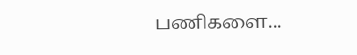பணிகளை...